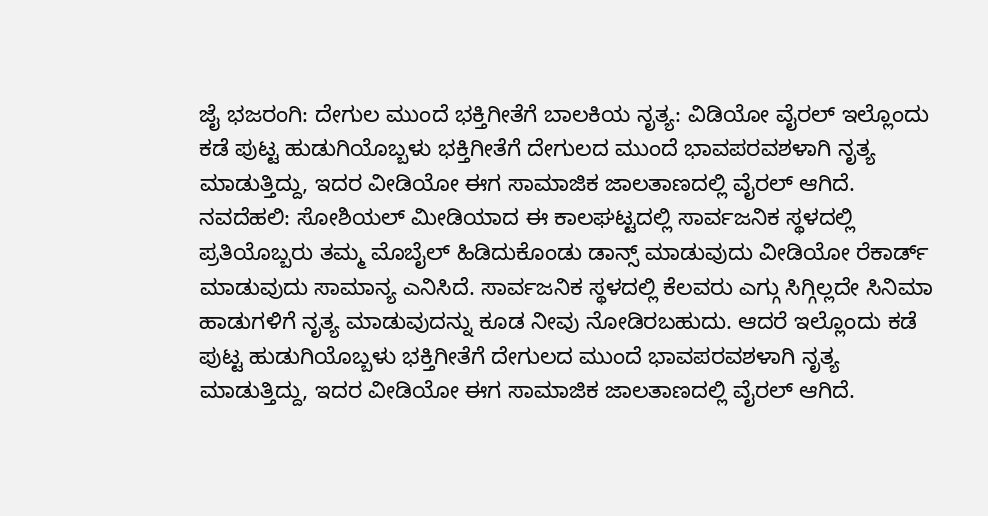ಜೈ ಭಜರಂಗಿ: ದೇಗುಲ ಮುಂದೆ ಭಕ್ತಿಗೀತೆಗೆ ಬಾಲಕಿಯ ನೃತ್ಯ: ವಿಡಿಯೋ ವೈರಲ್ ಇಲ್ಲೊಂದು ಕಡೆ ಪುಟ್ಟ ಹುಡುಗಿಯೊಬ್ಬಳು ಭಕ್ತಿಗೀತೆಗೆ ದೇಗುಲದ ಮುಂದೆ ಭಾವಪರವಶಳಾಗಿ ನೃತ್ಯ ಮಾಡುತ್ತಿದ್ದು, ಇದರ ವೀಡಿಯೋ ಈಗ ಸಾಮಾಜಿಕ ಜಾಲತಾಣದಲ್ಲಿ ವೈರಲ್ ಆಗಿದೆ. ನವದೆಹಲಿ: ಸೋಶಿಯಲ್ ಮೀಡಿಯಾದ ಈ ಕಾಲಘಟ್ಟದಲ್ಲಿ ಸಾರ್ವಜನಿಕ ಸ್ಥಳದಲ್ಲಿ ಪ್ರತಿಯೊಬ್ಬರು ತಮ್ಮ ಮೊಬೈಲ್ ಹಿಡಿದುಕೊಂಡು ಡಾನ್ಸ್ ಮಾಡುವುದು ವೀಡಿಯೋ ರೆಕಾರ್ಡ್ ಮಾಡುವುದು ಸಾಮಾನ್ಯ ಎನಿಸಿದೆ. ಸಾರ್ವಜನಿಕ ಸ್ಥಳದಲ್ಲಿ ಕೆಲವರು ಎಗ್ಗು ಸಿಗ್ಗಿಲ್ಲದೇ ಸಿನಿಮಾ ಹಾಡುಗಳಿಗೆ ನೃತ್ಯ ಮಾಡುವುದನ್ನು ಕೂಡ ನೀವು ನೋಡಿರಬಹುದು. ಆದರೆ ಇಲ್ಲೊಂದು ಕಡೆ ಪುಟ್ಟ ಹುಡುಗಿಯೊಬ್ಬಳು ಭಕ್ತಿಗೀತೆಗೆ ದೇಗುಲದ ಮುಂದೆ ಭಾವಪರವಶಳಾಗಿ ನೃತ್ಯ ಮಾಡುತ್ತಿದ್ದು, ಇದರ ವೀಡಿಯೋ ಈಗ ಸಾಮಾಜಿಕ ಜಾಲತಾಣದಲ್ಲಿ ವೈರಲ್ ಆಗಿದೆ.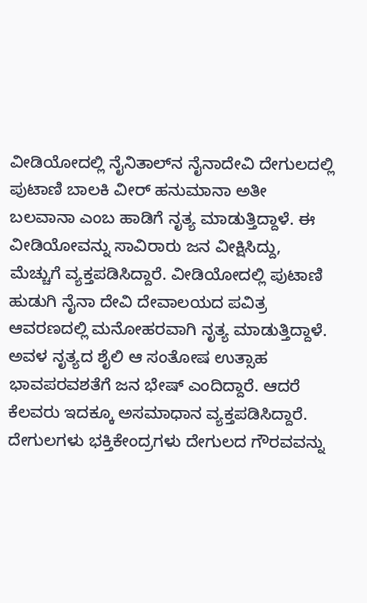ವೀಡಿಯೋದಲ್ಲಿ ನೈನಿತಾಲ್‌ನ ನೈನಾದೇವಿ ದೇಗುಲದಲ್ಲಿ ಪುಟಾಣಿ ಬಾಲಕಿ ವೀರ್ ಹನುಮಾನಾ ಅತೀ ಬಲವಾನಾ ಎಂಬ ಹಾಡಿಗೆ ನೃತ್ಯ ಮಾಡುತ್ತಿದ್ದಾಳೆ. ಈ ವೀಡಿಯೋವನ್ನು ಸಾವಿರಾರು ಜನ ವೀಕ್ಷಿಸಿದ್ದು, ಮೆಚ್ಚುಗೆ ವ್ಯಕ್ತಪಡಿಸಿದ್ದಾರೆ. ವೀಡಿಯೋದಲ್ಲಿ ಪುಟಾಣಿ ಹುಡುಗಿ ನೈನಾ ದೇವಿ ದೇವಾಲಯದ ಪವಿತ್ರ ಆವರಣದಲ್ಲಿ ಮನೋಹರವಾಗಿ ನೃತ್ಯ ಮಾಡುತ್ತಿದ್ದಾಳೆ. ಅವಳ ನೃತ್ಯದ ಶೈಲಿ ಆ ಸಂತೋಷ ಉತ್ಸಾಹ ಭಾವಪರವಶತೆಗೆ ಜನ ಭೇಷ್ ಎಂದಿದ್ದಾರೆ. ಆದರೆ ಕೆಲವರು ಇದಕ್ಕೂ ಅಸಮಾಧಾನ ವ್ಯಕ್ತಪಡಿಸಿದ್ದಾರೆ. ದೇಗುಲಗಳು ಭಕ್ತಿಕೇಂದ್ರಗಳು ದೇಗುಲದ ಗೌರವವನ್ನು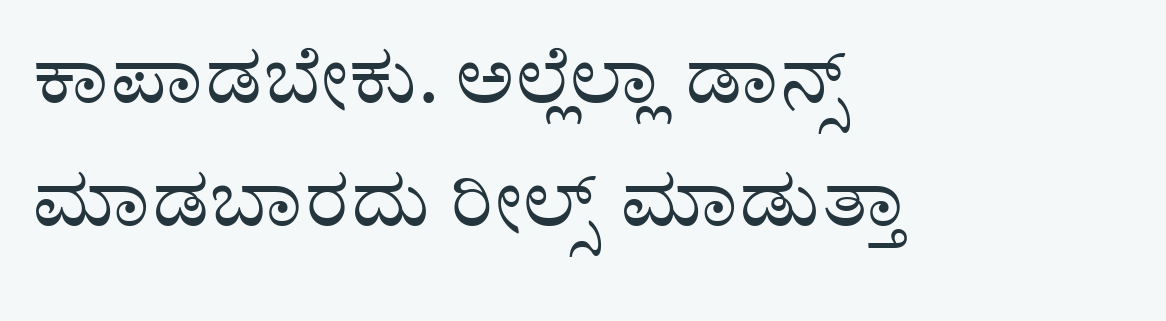ಕಾಪಾಡಬೇಕು. ಅಲ್ಲೆಲ್ಲಾ ಡಾನ್ಸ್ ಮಾಡಬಾರದು ರೀಲ್ಸ್ ಮಾಡುತ್ತಾ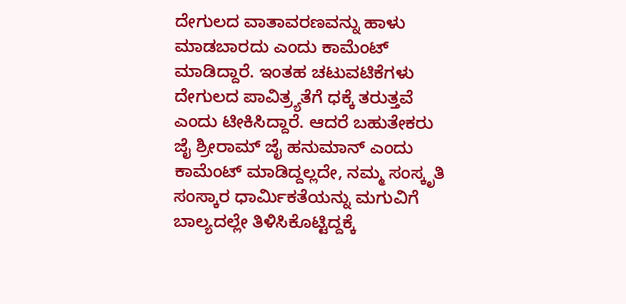ದೇಗುಲದ ವಾತಾವರಣವನ್ನು ಹಾಳು ಮಾಡಬಾರದು ಎಂದು ಕಾಮೆಂಟ್ ಮಾಡಿದ್ದಾರೆ. ಇಂತಹ ಚಟುವಟಿಕೆಗಳು ದೇಗುಲದ ಪಾವಿತ್ರ್ಯತೆಗೆ ಧಕ್ಕೆ ತರುತ್ತವೆ ಎಂದು ಟೀಕಿಸಿದ್ದಾರೆ. ಆದರೆ ಬಹುತೇಕರು ಜೈ ಶ್ರೀರಾಮ್ ಜೈ ಹನುಮಾನ್ ಎಂದು ಕಾಮೆಂಟ್ ಮಾಡಿದ್ದಲ್ಲದೇ, ನಮ್ಮ ಸಂಸ್ಕೃತಿ ಸಂಸ್ಕಾರ ಧಾರ್ಮಿಕತೆಯನ್ನು ಮಗುವಿಗೆ ಬಾಲ್ಯದಲ್ಲೇ ತಿಳಿಸಿಕೊಟ್ಟಿದ್ದಕ್ಕೆ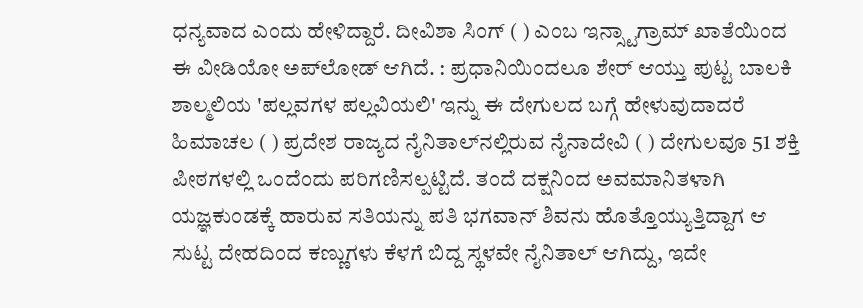ಧನ್ಯವಾದ ಎಂದು ಹೇಳಿದ್ದಾರೆ. ದೀವಿಶಾ ಸಿಂಗ್ ( ) ಎಂಬ ಇನ್ಸ್ಟಾಗ್ರಾಮ್ ಖಾತೆಯಿಂದ ಈ ವೀಡಿಯೋ ಅಪ್‌ಲೋಡ್ ಆಗಿದೆ. : ಪ್ರಧಾನಿಯಿಂದಲೂ ಶೇರ್‌ ಆಯ್ತು ಪುಟ್ಟ ಬಾಲಕಿ ಶಾಲ್ಮಲಿಯ 'ಪಲ್ಲವಗಳ ಪಲ್ಲವಿಯಲಿ' ಇನ್ನು ಈ ದೇಗುಲದ ಬಗ್ಗೆ ಹೇಳುವುದಾದರೆ ಹಿಮಾಚಲ ( ) ಪ್ರದೇಶ ರಾಜ್ಯದ ನೈನಿತಾಲ್‌ನಲ್ಲಿರುವ ನೈನಾದೇವಿ ( ) ದೇಗುಲವೂ 51 ಶಕ್ತಿ ಪೀಠಗಳಲ್ಲಿ ಒಂದೆಂದು ಪರಿಗಣಿಸಲ್ಪಟ್ಟಿದೆ. ತಂದೆ ದಕ್ಷನಿಂದ ಅವಮಾನಿತಳಾಗಿ ಯಜ್ಞಕುಂಡಕ್ಕೆ ಹಾರುವ ಸತಿಯನ್ನು ಪತಿ ಭಗವಾನ್ ಶಿವನು ಹೊತ್ತೊಯ್ಯುತ್ತಿದ್ದಾಗ ಆ ಸುಟ್ಟ ದೇಹದಿಂದ ಕಣ್ಣುಗಳು ಕೆಳಗೆ ಬಿದ್ದ ಸ್ಥಳವೇ ನೈನಿತಾಲ್‌ ಆಗಿದ್ದು, ಇದೇ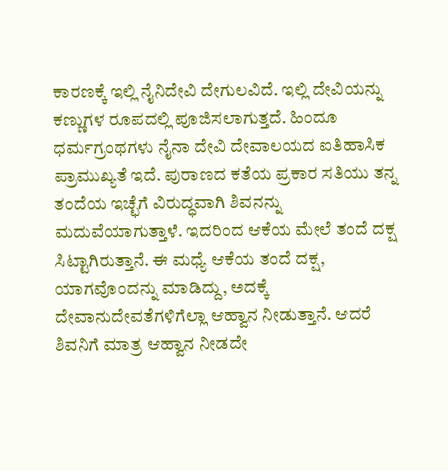ಕಾರಣಕ್ಕೆ ಇಲ್ಲಿ ನೈನಿದೇವಿ ದೇಗುಲವಿದೆ. ಇಲ್ಲಿ ದೇವಿಯನ್ನು ಕಣ್ಣುಗಳ ರೂಪದಲ್ಲಿ ಪೂಜಿಸಲಾಗುತ್ತದೆ. ಹಿಂದೂ ಧರ್ಮಗ್ರಂಥಗಳು ನೈನಾ ದೇವಿ ದೇವಾಲಯದ ಐತಿಹಾಸಿಕ ಪ್ರಾಮುಖ್ಯತೆ ಇದೆ. ಪುರಾಣದ ಕತೆಯ ಪ್ರಕಾರ ಸತಿಯು ತನ್ನ ತಂದೆಯ ಇಚ್ಛೆಗೆ ವಿರುದ್ಧವಾಗಿ ಶಿವನನ್ನು ಮದುವೆಯಾಗುತ್ತಾಳೆ. ಇದರಿಂದ ಆಕೆಯ ಮೇಲೆ ತಂದೆ ದಕ್ಷ ಸಿಟ್ಟಾಗಿರುತ್ತಾನೆ. ಈ ಮಧ್ಯೆ ಆಕೆಯ ತಂದೆ ದಕ್ಷ, ಯಾಗವೊಂದನ್ನು ಮಾಡಿದ್ದು, ಅದಕ್ಕೆ ದೇವಾನುದೇವತೆಗಳಿಗೆಲ್ಲಾ ಆಹ್ವಾನ ನೀಡುತ್ತಾನೆ. ಆದರೆ ಶಿವನಿಗೆ ಮಾತ್ರ ಆಹ್ವಾನ ನೀಡದೇ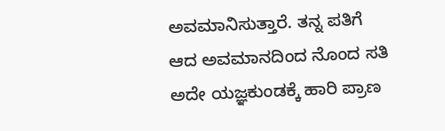ಅವಮಾನಿಸುತ್ತಾರೆ. ತನ್ನ ಪತಿಗೆ ಆದ ಅವಮಾನದಿಂದ ನೊಂದ ಸತಿ ಅದೇ ಯಜ್ಞಕುಂಡಕ್ಕೆ ಹಾರಿ ಪ್ರಾಣ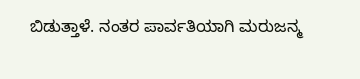ಬಿಡುತ್ತಾಳೆ. ನಂತರ ಪಾರ್ವತಿಯಾಗಿ ಮರುಜನ್ಮ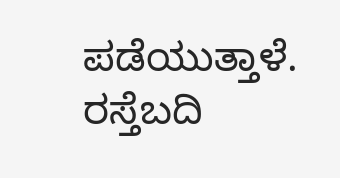ಪಡೆಯುತ್ತಾಳೆ. ರಸ್ತೆಬದಿ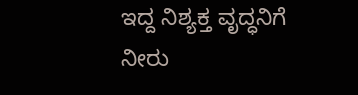ಇದ್ದ ನಿಶ್ಯಕ್ತ ವೃದ್ಧನಿಗೆ ನೀರು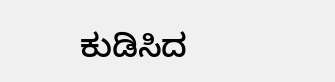ಕುಡಿಸಿದ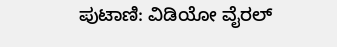ಪುಟಾಣಿ: ವಿಡಿಯೋ ವೈರಲ್‌